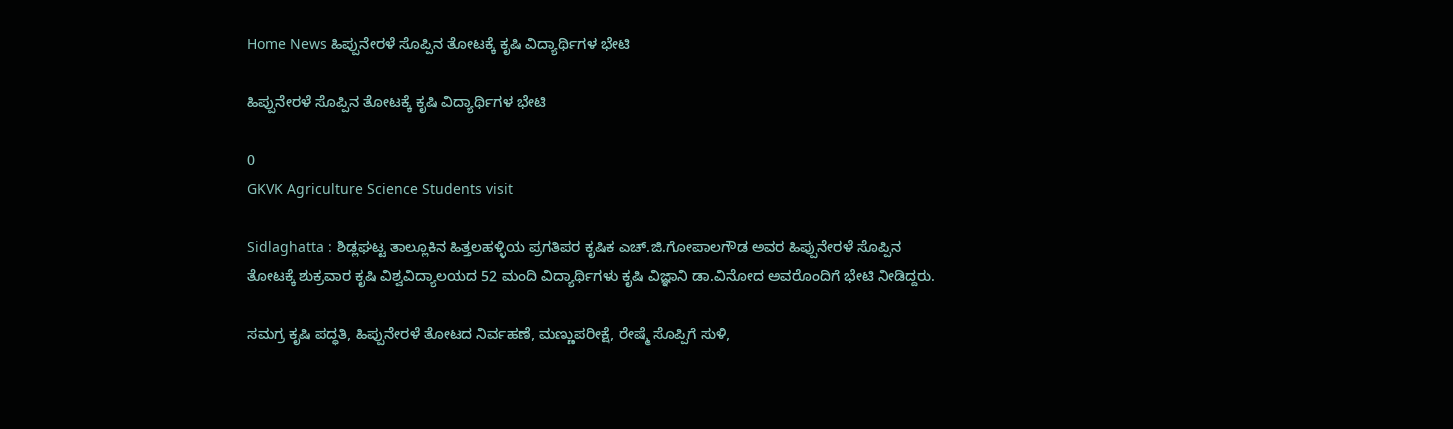Home News ಹಿಪ್ಪುನೇರಳೆ ಸೊಪ್ಪಿನ ತೋಟಕ್ಕೆ ಕೃಷಿ ವಿದ್ಯಾರ್ಥಿಗಳ ಭೇಟಿ

ಹಿಪ್ಪುನೇರಳೆ ಸೊಪ್ಪಿನ ತೋಟಕ್ಕೆ ಕೃಷಿ ವಿದ್ಯಾರ್ಥಿಗಳ ಭೇಟಿ

0
GKVK Agriculture Science Students visit

Sidlaghatta : ಶಿಡ್ಲಘಟ್ಟ ತಾಲ್ಲೂಕಿನ ಹಿತ್ತಲಹಳ್ಳಿಯ ಪ್ರಗತಿಪರ ಕೃಷಿಕ ಎಚ್.ಜಿ.ಗೋಪಾಲಗೌಡ ಅವರ ಹಿಪ್ಪುನೇರಳೆ ಸೊಪ್ಪಿನ ತೋಟಕ್ಕೆ ಶುಕ್ರವಾರ ಕೃಷಿ ವಿಶ್ವವಿದ್ಯಾಲಯದ 52 ಮಂದಿ ವಿದ್ಯಾರ್ಥಿಗಳು ಕೃಷಿ ವಿಜ್ಞಾನಿ ಡಾ.ವಿನೋದ ಅವರೊಂದಿಗೆ ಭೇಟಿ ನೀಡಿದ್ದರು.

ಸಮಗ್ರ ಕೃಷಿ ಪದ್ಧತಿ, ಹಿಪ್ಪುನೇರಳೆ ತೋಟದ ನಿರ್ವಹಣೆ, ಮಣ್ಣುಪರೀಕ್ಷೆ, ರೇಷ್ಮೆ ಸೊಪ್ಪಿಗೆ ಸುಳಿ,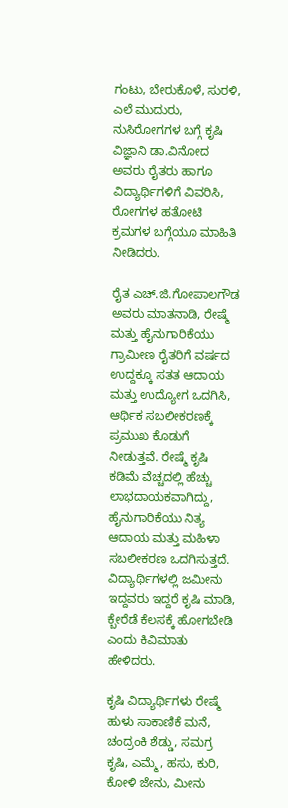ಗಂಟು, ಬೇರುಕೊಳೆ, ಸುರಳಿ, ಎಲೆ ಮುದುರು, ನುಸಿರೋಗಗಳ ಬಗ್ಗೆ ಕೃಷಿ ವಿಜ್ಞಾನಿ ಡಾ.ವಿನೋದ ಅವರು ರೈತರು ಹಾಗೂ ವಿದ್ಯಾರ್ಥಿಗಳಿಗೆ ವಿವರಿಸಿ, ರೋಗಗಳ ಹತೋಟಿ ಕ್ರಮಗಳ ಬಗ್ಗೆಯೂ ಮಾಹಿತಿ ನೀಡಿದರು.

ರೈತ ಎಚ್.ಜಿ.ಗೋಪಾಲಗೌಡ ಅವರು ಮಾತನಾಡಿ, ರೇಷ್ಮೆ ಮತ್ತು ಹೈನುಗಾರಿಕೆಯು ಗ್ರಾಮೀಣ ರೈತರಿಗೆ ವರ್ಷದ ಉದ್ದಕ್ಕೂ ಸತತ ಆದಾಯ ಮತ್ತು ಉದ್ಯೋಗ ಒದಗಿಸಿ, ಆರ್ಥಿಕ ಸಬಲೀಕರಣಕ್ಕೆ ಪ್ರಮುಖ ಕೊಡುಗೆ ನೀಡುತ್ತವೆ. ರೇಷ್ಮೆ ಕೃಷಿ ಕಡಿಮೆ ವೆಚ್ಚದಲ್ಲಿ ಹೆಚ್ಚು ಲಾಭದಾಯಕವಾಗಿದ್ದು, ಹೈನುಗಾರಿಕೆಯು ನಿತ್ಯ ಆದಾಯ ಮತ್ತು ಮಹಿಳಾ ಸಬಲೀಕರಣ ಒದಗಿಸುತ್ತದೆ. ವಿದ್ಯಾರ್ಥಿಗಳಲ್ಲಿ ಜಮೀನು ಇದ್ದವರು ಇದ್ದರೆ ಕೃಷಿ ಮಾಡಿ, ಕ್ಬೇರೆಡೆ ಕೆಲಸಕ್ಕೆ ಹೋಗಬೇಡಿ ಎಂದು ಕಿವಿಮಾತು ಹೇಳಿದರು.

ಕೃಷಿ ವಿದ್ಯಾರ್ಥಿಗಳು ರೇಷ್ಮೆ ಹುಳು ಸಾಕಾಣಿಕೆ ಮನೆ, ಚಂದ್ರಂಕಿ ಶೆಡ್ಡು, ಸಮಗ್ರ ಕೃಷಿ, ಎಮ್ಮೆ, ಹಸು, ಕುರಿ, ಕೋಳಿ ಜೇನು, ಮೀನು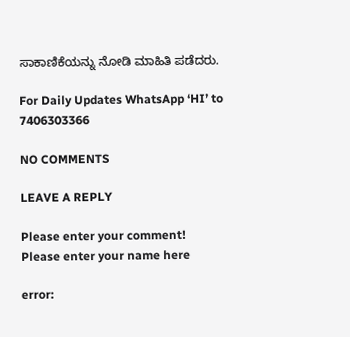ಸಾಕಾಣಿಕೆಯನ್ನು ನೋಡಿ ಮಾಹಿತಿ ಪಡೆದರು.

For Daily Updates WhatsApp ‘HI’ to 7406303366

NO COMMENTS

LEAVE A REPLY

Please enter your comment!
Please enter your name here

error: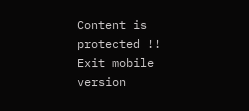Content is protected !!
Exit mobile version